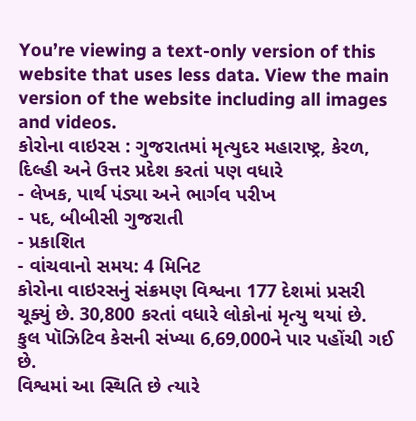You’re viewing a text-only version of this website that uses less data. View the main version of the website including all images and videos.
કોરોના વાઇરસ : ગુજરાતમાં મૃત્યુદર મહારાષ્ટ્ર, કેરળ, દિલ્હી અને ઉત્તર પ્રદેશ કરતાં પણ વધારે
- લેખક, પાર્થ પંડ્યા અને ભાર્ગવ પરીખ
- પદ, બીબીસી ગુજરાતી
- પ્રકાશિત
- વાંચવાનો સમય: 4 મિનિટ
કોરોના વાઇરસનું સંક્રમણ વિશ્વના 177 દેશમાં પ્રસરી ચૂક્યું છે. 30,800 કરતાં વધારે લોકોનાં મૃત્યુ થયાં છે.
કુલ પૉઝિટિવ કેસની સંખ્યા 6,69,000ને પાર પહોંચી ગઈ છે.
વિશ્વમાં આ સ્થિતિ છે ત્યારે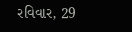રવિવાર, 29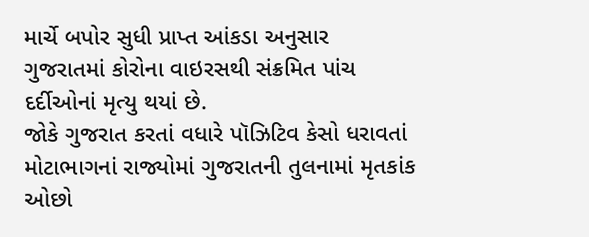માર્ચે બપોર સુધી પ્રાપ્ત આંકડા અનુસાર ગુજરાતમાં કોરોના વાઇરસથી સંક્રમિત પાંચ દર્દીઓનાં મૃત્યુ થયાં છે.
જોકે ગુજરાત કરતાં વધારે પૉઝિટિવ કેસો ધરાવતાં મોટાભાગનાં રાજ્યોમાં ગુજરાતની તુલનામાં મૃતકાંક ઓછો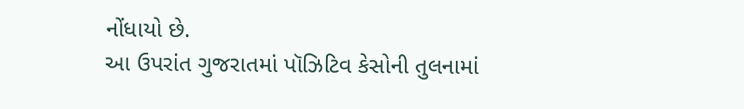નોંધાયો છે.
આ ઉપરાંત ગુજરાતમાં પૉઝિટિવ કેસોની તુલનામાં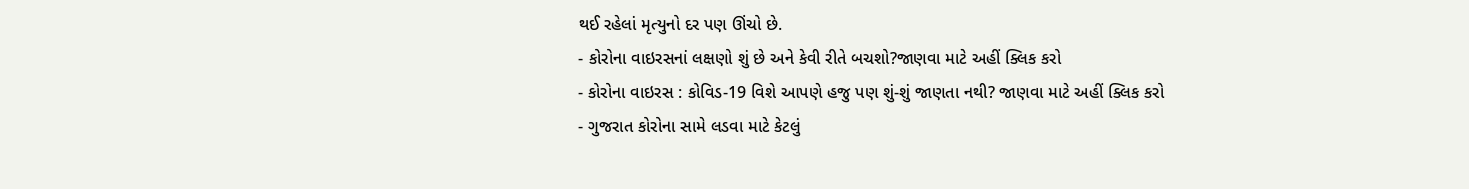થઈ રહેલાં મૃત્યુનો દર પણ ઊંચો છે.
- કોરોના વાઇરસનાં લક્ષણો શું છે અને કેવી રીતે બચશો?જાણવા માટે અહીં ક્લિક કરો
- કોરોના વાઇરસ : કોવિડ-19 વિશે આપણે હજુ પણ શું-શું જાણતા નથી? જાણવા માટે અહીં ક્લિક કરો
- ગુજરાત કોરોના સામે લડવા માટે કેટલું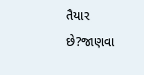તૈયાર છે?જાણવા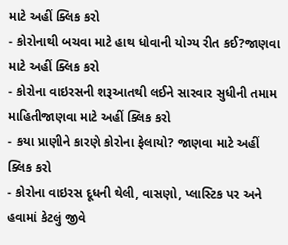માટે અહીં ક્લિક કરો
- કોરોનાથી બચવા માટે હાથ ધોવાની યોગ્ય રીત કઈ?જાણવા માટે અહીં ક્લિક કરો
- કોરોના વાઇરસની શરૂઆતથી લઈને સારવાર સુધીની તમામ માહિતીજાણવા માટે અહીં ક્લિક કરો
- કયા પ્રાણીને કારણે કોરોના ફેલાયો? જાણવા માટે અહીં ક્લિક કરો
- કોરોના વાઇરસ દૂધની થેલી, વાસણો, પ્લાસ્ટિક પર અને હવામાં કેટલું જીવે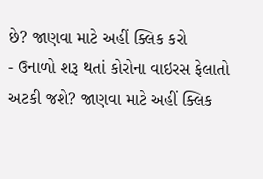છે? જાણવા માટે અહીં ક્લિક કરો
- ઉનાળો શરૂ થતાં કોરોના વાઇરસ ફેલાતો અટકી જશે? જાણવા માટે અહીં ક્લિક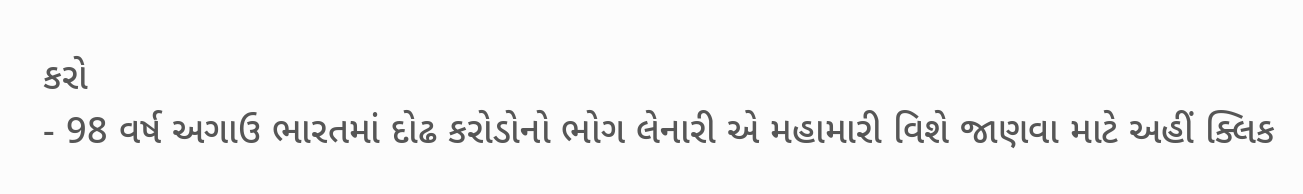કરો
- 98 વર્ષ અગાઉ ભારતમાં દોઢ કરોડોનો ભોગ લેનારી એ મહામારી વિશે જાણવા માટે અહીં ક્લિક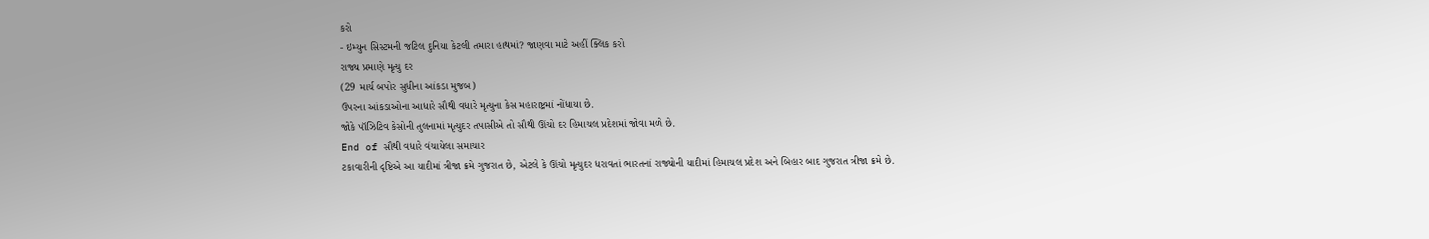કરો
- ઇમ્યુન સિસ્ટમની જટિલ દુનિયા કેટલી તમારા હાથમાં? જાણવા માટે અહીં ક્લિક કરો
રાજ્ય પ્રમાણે મૃત્યુ દર
(29 માર્ચ બપોર સુધીના આંકડા મુજબ)
ઉપરના આંકડાઓના આધારે સૌથી વધારે મૃત્યુના કેસ મહારાષ્ટ્રમાં નોંધાયા છે.
જોકે પૉઝિટિવ કેસોની તુલનામાં મૃત્યુદર તપાસીએ તો સૌથી ઊંચો દર હિમાચલ પ્રદેશમાં જોવા મળે છે.
End of સૌથી વધારે વંચાયેલા સમાચાર
ટકાવારીની દૃષ્ટિએ આ યાદીમાં ત્રીજા ક્રમે ગુજરાત છે, એટલે કે ઊંચો મૃત્યુદર ધરાવતાં ભારતનાં રાજ્યોની યાદીમાં હિમાચલ પ્રદેશ અને બિહાર બાદ ગુજરાત ત્રીજા ક્રમે છે.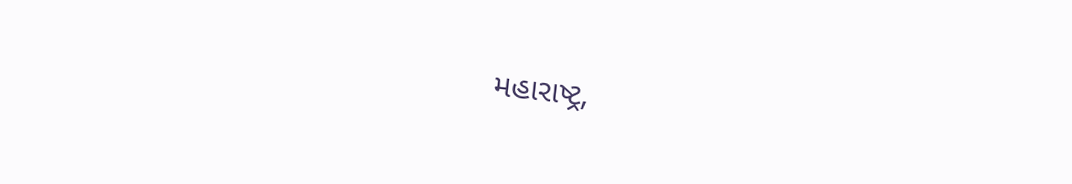મહારાષ્ટ્ર,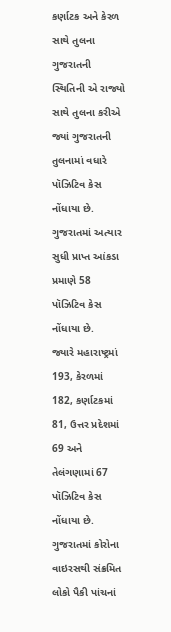કર્ણાટક અને કેરળ સાથે તુલના
ગુજરાતની સ્થિતિની એ રાજ્યો સાથે તુલના કરીએ જ્યાં ગુજરાતની તુલનામાં વધારે પૉઝિટિવ કેસ નોંધાયા છે.
ગુજરાતમાં અત્યાર સુધી પ્રાપ્ત આંકડા પ્રમાણે 58 પૉઝિટિવ કેસ નોંધાયા છે.
જ્યારે મહારાષ્ટ્રમાં 193, કેરળમાં 182, કર્ણાટકમાં 81, ઉત્તર પ્રદેશમાં 69 અને તેલંગણામાં 67 પૉઝિટિવ કેસ નોંધાયા છે.
ગુજરાતમાં કોરોના વાઇરસથી સંક્રમિત લોકો પૈકી પાંચનાં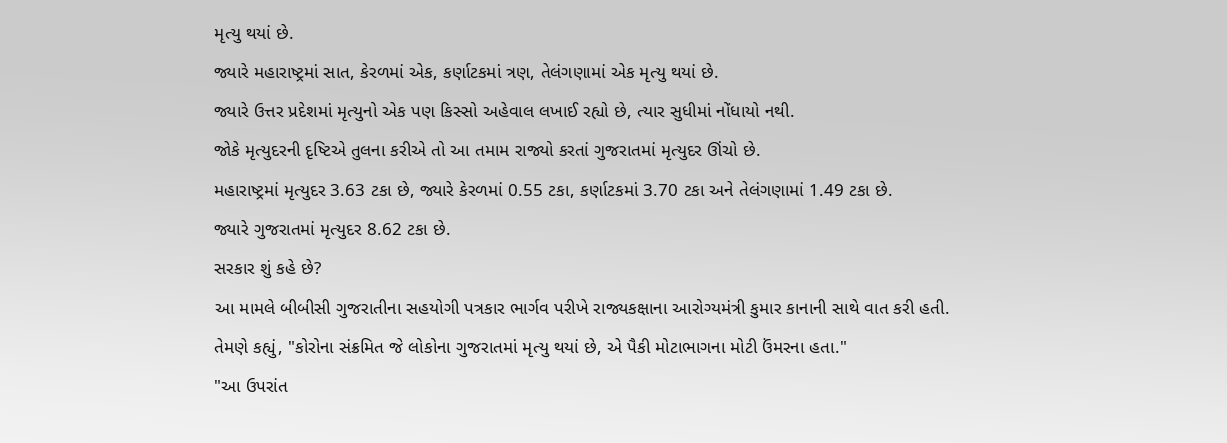મૃત્યુ થયાં છે.
જ્યારે મહારાષ્ટ્રમાં સાત, કેરળમાં એક, કર્ણાટકમાં ત્રણ, તેલંગણામાં એક મૃત્યુ થયાં છે.
જ્યારે ઉત્તર પ્રદેશમાં મૃત્યુનો એક પણ કિસ્સો અહેવાલ લખાઈ રહ્યો છે, ત્યાર સુધીમાં નોંધાયો નથી.
જોકે મૃત્યુદરની દૃષ્ટિએ તુલના કરીએ તો આ તમામ રાજ્યો કરતાં ગુજરાતમાં મૃત્યુદર ઊંચો છે.
મહારાષ્ટ્રમાં મૃત્યુદર 3.63 ટકા છે, જ્યારે કેરળમાં 0.55 ટકા, કર્ણાટકમાં 3.70 ટકા અને તેલંગણામાં 1.49 ટકા છે.
જ્યારે ગુજરાતમાં મૃત્યુદર 8.62 ટકા છે.
સરકાર શું કહે છે?
આ મામલે બીબીસી ગુજરાતીના સહયોગી પત્રકાર ભાર્ગવ પરીખે રાજ્યકક્ષાના આરોગ્યમંત્રી કુમાર કાનાની સાથે વાત કરી હતી.
તેમણે કહ્યું, "કોરોના સંક્રમિત જે લોકોના ગુજરાતમાં મૃત્યુ થયાં છે, એ પૈકી મોટાભાગના મોટી ઉંમરના હતા."
"આ ઉપરાંત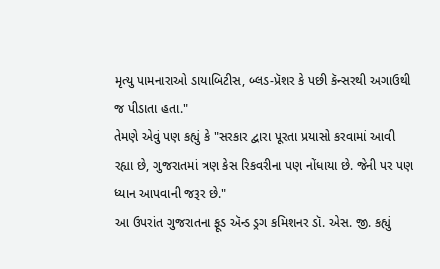મૃત્યુ પામનારાઓ ડાયાબિટીસ, બ્લડ-પ્રૅશર કે પછી કૅન્સરથી અગાઉથી જ પીડાતા હતા."
તેમણે એવું પણ કહ્યું કે "સરકાર દ્વારા પૂરતા પ્રયાસો કરવામાં આવી રહ્યા છે, ગુજરાતમાં ત્રણ કેસ રિકવરીના પણ નોંધાયા છે. જેની પર પણ ધ્યાન આપવાની જરૂર છે."
આ ઉપરાંત ગુજરાતના ફૂડ ઍન્ડ ડ્રગ કમિશનર ડૉ. એસ. જી. કહ્યું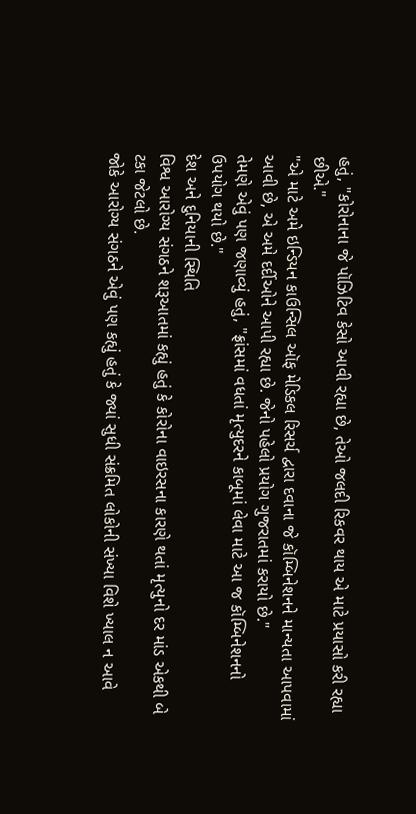હતું, "કોરોનાના જે પૉઝિટિવ કેસો આવી રહ્યા છે, તેઓ જલદી રિકવર થાય એ માટે પ્રયાસો કરી રહ્યા છીએ."
"એ માટે અમે ઇન્ડિયન કાઉન્સિલ ઑફ મેડિકલ રિસર્ચ દ્વારા દવાના જે કૉમ્બિનેશનને માન્યતા આપવામાં આવી છે, એ અમે દર્દીઓને આપી રહ્યા છે. જેનો પહેલો પ્રયોગ ગુજરાતમાં કરાયો છે."
તેમણે એવું પણ જણાવ્યું હતું, "ફ્રાંસમાં વધતાં મૃત્યુદરને કાબૂમાં લેવા માટે આ જ કૉમ્બિનેશનનો ઉપયોગ થયો છે."
દેશ અને દુનિયાની સ્થિતિ
વિશ્વ આરોગ્ય સંગઠને શરૂઆતમાં કહ્યું હતું કે કોરોના વાઇરસના કારણે થતાં મૃત્યુનો દર માંડ એકથી બે ટકા જેટલો છે.
જોકે આરોગ્ય સંગઠને એવું પણ કહ્યું હતું કે જ્યાં સુધી સંક્રમિત લોકોની સંખ્યા વિશે ખ્યાલ ન આવે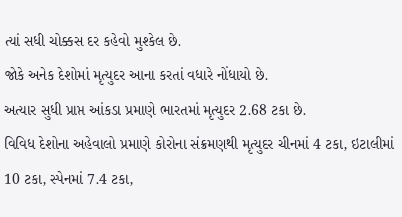ત્યાં સધી ચોક્કસ દર કહેવો મુશ્કેલ છે.
જોકે અનેક દેશોમાં મૃત્યુદર આના કરતાં વધારે નોંધાયો છે.
અત્યાર સુધી પ્રાપ્ત આંકડા પ્રમાણે ભારતમાં મૃત્યુદર 2.68 ટકા છે.
વિવિધ દેશોના અહેવાલો પ્રમાણે કોરોના સંક્રમણથી મૃત્યુદર ચીનમાં 4 ટકા, ઇટાલીમાં 10 ટકા, સ્પેનમાં 7.4 ટકા,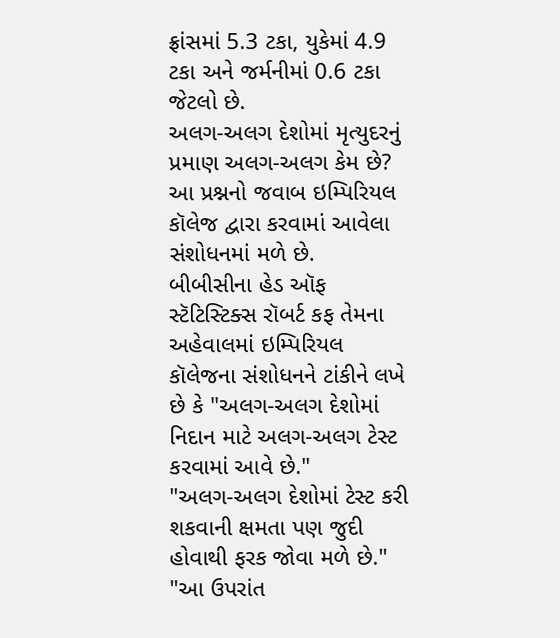ફ્રાંસમાં 5.3 ટકા, યુકેમાં 4.9 ટકા અને જર્મનીમાં 0.6 ટકા જેટલો છે.
અલગ-અલગ દેશોમાં મૃત્યુદરનું પ્રમાણ અલગ-અલગ કેમ છે? આ પ્રશ્નનો જવાબ ઇમ્પિરિયલ કૉલેજ દ્વારા કરવામાં આવેલા સંશોધનમાં મળે છે.
બીબીસીના હેડ ઑફ સ્ટૅટિસ્ટિક્સ રૉબર્ટ કફ તેમના અહેવાલમાં ઇમ્પિરિયલ કૉલેજના સંશોધનને ટાંકીને લખે છે કે "અલગ-અલગ દેશોમાં નિદાન માટે અલગ-અલગ ટેસ્ટ કરવામાં આવે છે."
"અલગ-અલગ દેશોમાં ટેસ્ટ કરી શકવાની ક્ષમતા પણ જુદી હોવાથી ફરક જોવા મળે છે."
"આ ઉપરાંત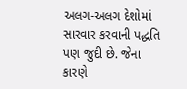અલગ-અલગ દેશોમાં સારવાર કરવાની પદ્ધતિ પણ જુદી છે. જેના કારણે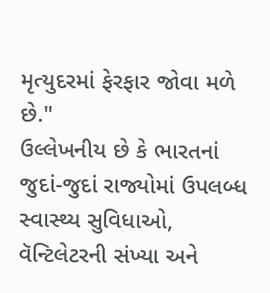મૃત્યુદરમાં ફેરફાર જોવા મળે છે."
ઉલ્લેખનીય છે કે ભારતનાં જુદાં-જુદાં રાજ્યોમાં ઉપલબ્ધ સ્વાસ્થ્ય સુવિધાઓ, વૅન્ટિલેટરની સંખ્યા અને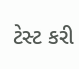ટેસ્ટ કરી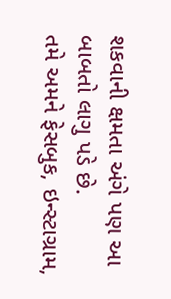શકવાની ક્ષમતા અંગે પણ આ બાબતો લાગુ પડે છે.
તમે અમને ફેસબુક, ઇન્સ્ટાગ્રામ,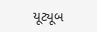યૂટ્યૂબ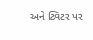અને ટ્વિટર પર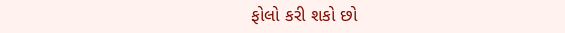ફોલો કરી શકો છો